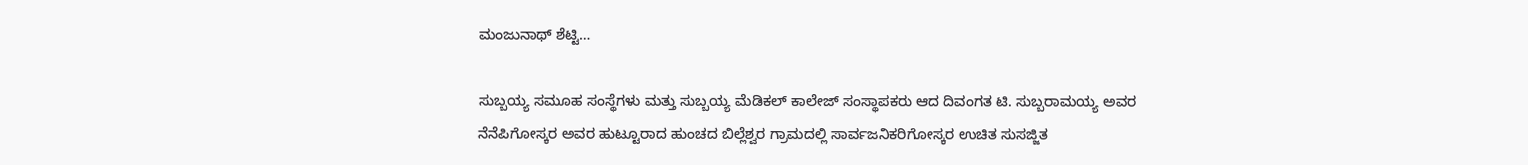ಮಂಜುನಾಥ್ ಶೆಟ್ಟಿ…

ಸುಬ್ಬಯ್ಯ ಸಮೂಹ ಸಂಸ್ಥೆಗಳು ಮತ್ತು ಸುಬ್ಬಯ್ಯ ಮೆಡಿಕಲ್ ಕಾಲೇಜ್ ಸಂಸ್ಥಾಪಕರು ಆದ ದಿವಂಗತ ಟಿ. ಸುಬ್ಬರಾಮಯ್ಯ ಅವರ ನೆನೆಪಿಗೋಸ್ಕರ ಅವರ ಹುಟ್ಟೂರಾದ ಹುಂಚದ ಬಿಲ್ಲೆಶ್ವರ ಗ್ರಾಮದಲ್ಲಿ ಸಾರ್ವಜನಿಕರಿಗೋಸ್ಕರ ಉಚಿತ ಸುಸಜ್ಜಿತ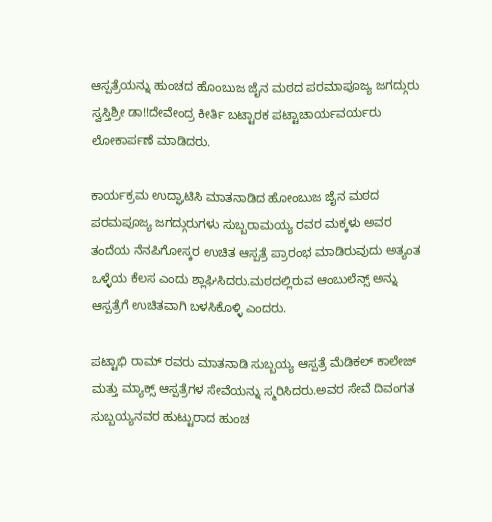ಆಸ್ಪತ್ರೆಯನ್ನು ಹುಂಚದ ಹೊಂಬುಜ ಜೈನ ಮಠದ ಪರಮಾಪೂಜ್ಯ ಜಗದ್ಗುರು ಸ್ವಸ್ತಿಶ್ರೀ ಡಾ!!ದೇವೇಂದ್ರ ಕೀರ್ತಿ ಬಟ್ಟಾರಕ ಪಟ್ಟಾಚಾರ್ಯವರ್ಯರು ಲೋಕಾರ್ಪಣೆ ಮಾಡಿದರು.

ಕಾರ್ಯಕ್ರಮ ಉದ್ಘಾಟಿಸಿ ಮಾತನಾಡಿದ ಹೋಂಬುಜ ಜೈನ ಮಠದ ಪರಮಪೂಜ್ಯ ಜಗದ್ಗುರುಗಳು ಸುಬ್ಬರಾಮಯ್ಯ ರವರ ಮಕ್ಕಳು ಅವರ ತಂದೆಯ ನೆನಪಿಗೋಸ್ಕರ ಉಚಿತ ಆಸ್ಪತ್ರೆ ಪ್ರಾರಂಭ ಮಾಡಿರುವುದು ಅತ್ಯಂತ ಒಳ್ಳೆಯ ಕೆಲಸ ಎಂದು ಶ್ಲಾಘಿಸಿದರು.ಮಠದಲ್ಲಿರುವ ಆಂಬುಲೆನ್ಸ್ ಅನ್ನು ಆಸ್ಪತ್ರೆಗೆ ಉಚಿತವಾಗಿ ಬಳಸಿಕೊಳ್ಳಿ ಎಂದರು.

ಪಟ್ಟಾಭಿ ರಾಮ್ ರವರು ಮಾತನಾಡಿ ಸುಬ್ಬಯ್ಯ ಆಸ್ಪತ್ರೆ ಮೆಡಿಕಲ್ ಕಾಲೇಜ್ ಮತ್ತು ಮ್ಯಾಕ್ಸ್ ಆಸ್ಪತ್ರೆಗಳ ಸೇವೆಯನ್ನು ಸ್ಮರಿಸಿದರು.ಅವರ ಸೇವೆ ದಿವಂಗತ ಸುಬ್ಬಯ್ಯನವರ ಹುಟ್ಟುರಾದ ಹುಂಚ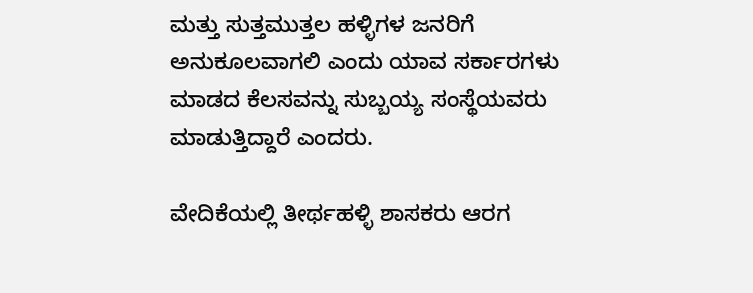ಮತ್ತು ಸುತ್ತಮುತ್ತಲ ಹಳ್ಳಿಗಳ ಜನರಿಗೆ ಅನುಕೂಲವಾಗಲಿ ಎಂದು ಯಾವ ಸರ್ಕಾರಗಳು ಮಾಡದ ಕೆಲಸವನ್ನು ಸುಬ್ಬಯ್ಯ ಸಂಸ್ಥೆಯವರು ಮಾಡುತ್ತಿದ್ದಾರೆ ಎಂದರು.

ವೇದಿಕೆಯಲ್ಲಿ ತೀರ್ಥಹಳ್ಳಿ ಶಾಸಕರು ಆರಗ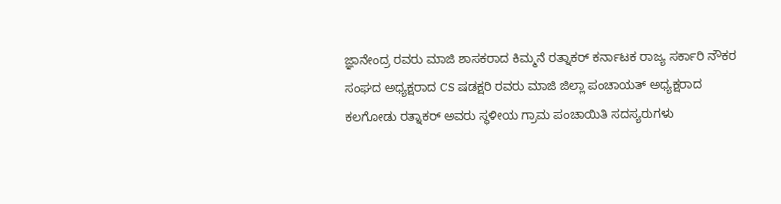ಜ್ಞಾನೇಂದ್ರ ರವರು ಮಾಜಿ ಶಾಸಕರಾದ ಕಿಮ್ಮನೆ ರತ್ನಾಕರ್ ಕರ್ನಾಟಕ ರಾಜ್ಯ ಸರ್ಕಾರಿ ನೌಕರ ಸಂಘದ ಅಧ್ಯಕ್ಷರಾದ CS ಷಡಕ್ಷರಿ ರವರು ಮಾಜಿ ಜಿಲ್ಲಾ ಪಂಚಾಯತ್ ಅಧ್ಯಕ್ಷರಾದ ಕಲಗೋಡು ರತ್ನಾಕರ್ ಅವರು ಸ್ಥಳೀಯ ಗ್ರಾಮ ಪಂಚಾಯಿತಿ ಸದಸ್ಯರುಗಳು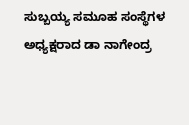ಸುಬ್ಬಯ್ಯ ಸಮೂಹ ಸಂಸ್ಥೆಗಳ ಅಧ್ಯಕ್ಷರಾದ ಡಾ ನಾಗೇಂದ್ರ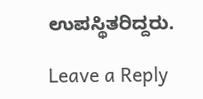ಉಪಸ್ಥಿತರಿದ್ದರು.

Leave a Reply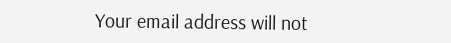Your email address will not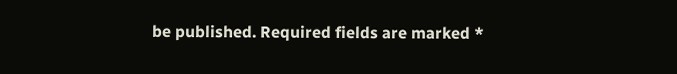be published. Required fields are marked *